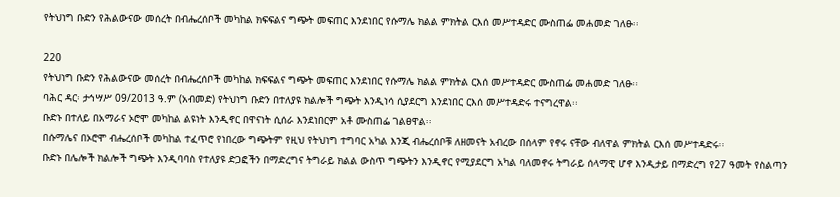የትህነግ ቡድን የሕልውናው መሰረት በብሔረሰቦች መካከል ክፍፍልና ግጭት መፍጠር እንደነበር የሱማሌ ክልል ምክትል ርእሰ መሥተዳድር ሙስጠፌ መሐመድ ገለፁ፡፡

220
የትህነግ ቡድን የሕልውናው መሰረት በብሔረሰቦች መካከል ክፍፍልና ግጭት መፍጠር እንደነበር የሱማሌ ክልል ምክትል ርእሰ መሥተዳድር ሙስጠፌ መሐመድ ገለፁ፡፡
ባሕር ዳር፡ ታኅሣሥ 09/2013 ዓ.ም (አብመድ) የትህነግ ቡድን በተለያዩ ክልሎች ግጭት እንዲነሳ ሲያደርግ እንደነበር ርእሰ መሥተዳድሩ ተናግረዋል፡፡
ቡድኑ በተለይ በአማራና ኦሮሞ መካከል ልዩነት እንዲኖር በዋናነት ሲሰራ እንደነበርም አቶ ሙስጠፌ ገልፀዋል፡፡
በሱማሌና በኦሮሞ ብሔረሰቦች መካከል ተፈጥሮ የነበረው ግጭትም የዚህ የትህነግ ተግባር አካል እንጂ ብሔረሰቦቹ ለዘመናት አብረው በሰላም የኖሩ ናቸው ብለዋል ምክትል ርእሰ መሥተዳድሩ፡፡
ቡድኑ በሌሎች ክልሎች ግጭት እንዲባባስ የተለያዩ ድጋፎችን በማድረግና ትግራይ ክልል ውስጥ ግጭትን እንዲኖር የሚያደርግ አካል ባለመኖሩ ትግራይ ሰላማዊ ሆኖ እንዲታይ በማድረግ የ27 ዓመት የስልጣን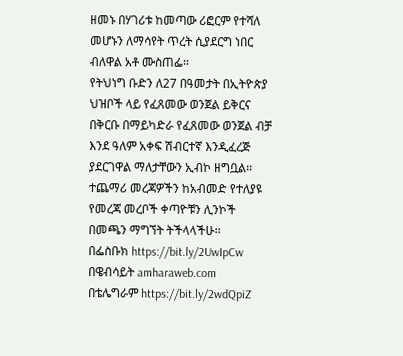ዘመኑ በሃገሪቱ ከመጣው ሪፎርም የተሻለ መሆኑን ለማሳየት ጥረት ሲያደርግ ነበር ብለዋል አቶ ሙስጠፌ፡፡
የትህነግ ቡድን ለ27 በዓመታት በኢትዮጵያ ህዝቦች ላይ የፈጸመው ወንጀል ይቅርና በቅርቡ በማይካድራ የፈጸመው ወንጀል ብቻ እንደ ዓለም አቀፍ ሽብርተኛ እንዲፈረጅ ያደርገዋል ማለታቸውን ኢብኮ ዘግቧል፡፡
ተጨማሪ መረጃዎችን ከአብመድ የተለያዩ የመረጃ መረቦች ቀጣዮቹን ሊንኮች በመጫን ማግኘት ትችላላችሁ፡፡
በፌስቡክ https://bit.ly/2UwIpCw
በዌብሳይት amharaweb.com
በቴሌግራም https://bit.ly/2wdQpiZ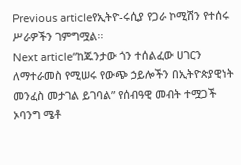Previous articleየኢትዮ-ሩሲያ የጋራ ኮሚሽን የተሰሩ ሥራዎችን ገምግሟል፡፡
Next article“ከጁንታው ጎን ተሰልፈው ሀገርን ለማተራመስ የሚሠሩ የውጭ ኃይሎችን በኢትዮጵያዊነት መንፈስ መታገል ይገባል” የሰብዓዊ መብት ተሟጋች ኦባንግ ሜቶ